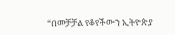“በመቻቻል የቆየችውን ኢትዮጵያ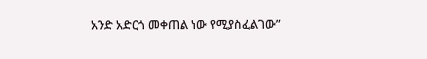አንድ አድርጎ መቀጠል ነው የሚያስፈልገው”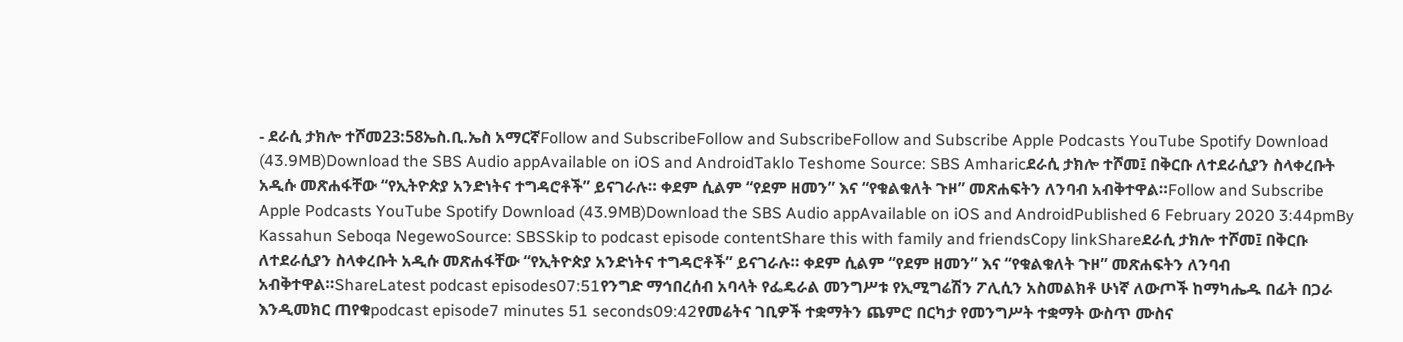- ደራሲ ታክሎ ተሾመ23:58ኤስ.ቢ.ኤስ አማርኛFollow and SubscribeFollow and SubscribeFollow and Subscribe Apple Podcasts YouTube Spotify Download (43.9MB)Download the SBS Audio appAvailable on iOS and AndroidTaklo Teshome Source: SBS Amharicደራሲ ታክሎ ተሾመ፤ በቅርቡ ለተደራሲያን ስላቀረቡት አዲሱ መጽሐፋቸው “የኢትዮጵያ አንድነትና ተግዳሮቶች” ይናገራሉ። ቀደም ሲልም “የደም ዘመን” እና “የቁልቁለት ጉዞ” መጽሐፍትን ለንባብ አብቅተዋል።Follow and Subscribe Apple Podcasts YouTube Spotify Download (43.9MB)Download the SBS Audio appAvailable on iOS and AndroidPublished 6 February 2020 3:44pmBy Kassahun Seboqa NegewoSource: SBSSkip to podcast episode contentShare this with family and friendsCopy linkShareደራሲ ታክሎ ተሾመ፤ በቅርቡ ለተደራሲያን ስላቀረቡት አዲሱ መጽሐፋቸው “የኢትዮጵያ አንድነትና ተግዳሮቶች” ይናገራሉ። ቀደም ሲልም “የደም ዘመን” እና “የቁልቁለት ጉዞ” መጽሐፍትን ለንባብ አብቅተዋል።ShareLatest podcast episodes07:51የንግድ ማኅበረሰብ አባላት የፌዴራል መንግሥቱ የኢሚግሬሽን ፖሊሲን አስመልክቶ ሁነኛ ለውጦች ከማካሔዱ በፊት በጋራ እንዲመክር ጠየቁpodcast episode7 minutes 51 seconds09:42የመሬትና ገቢዎች ተቋማትን ጨምሮ በርካታ የመንግሥት ተቋማት ውስጥ ሙስና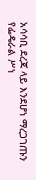አሳሳቢ ደረጃ ላይ እንደሆነ ማረጋገጡን የፌዴራል ሥነ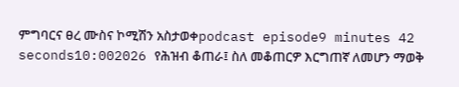ምግባርና ፀረ ሙስና ኮሚሽን አስታወቀpodcast episode9 minutes 42 seconds10:002026 የሕዝብ ቆጠራ፤ ስለ መቆጠርዎ እርግጠኛ ለመሆን ማወቅ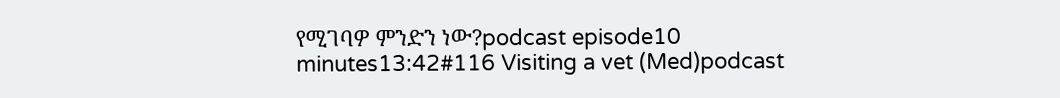የሚገባዎ ምንድን ነው?podcast episode10 minutes13:42#116 Visiting a vet (Med)podcast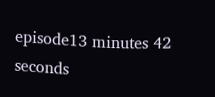episode13 minutes 42 seconds